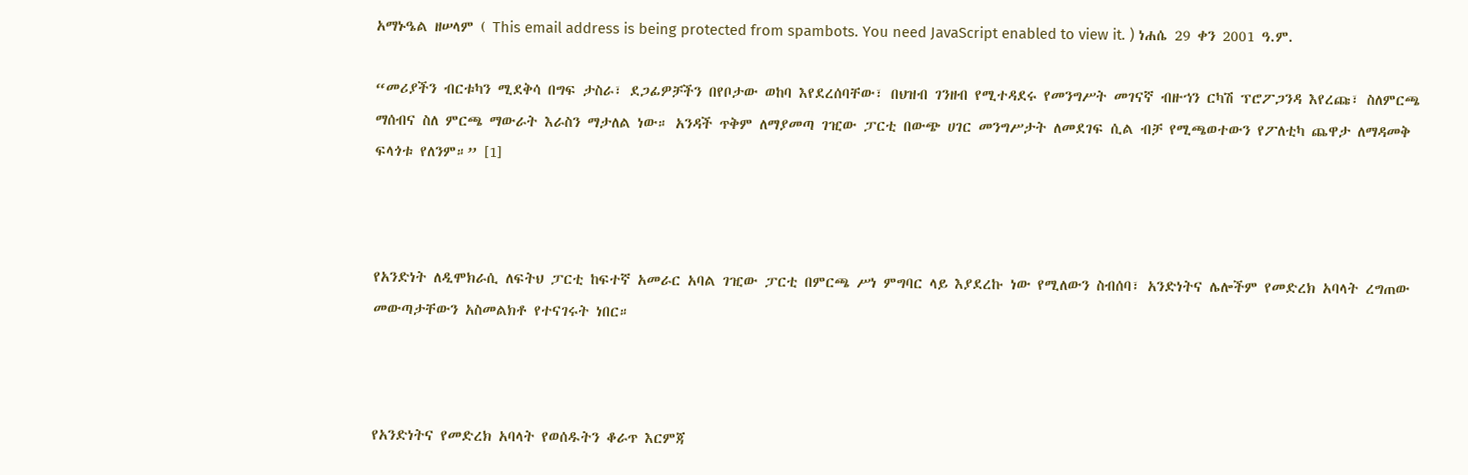አማኑዔል ዘሠላም ( This email address is being protected from spambots. You need JavaScript enabled to view it. ) ነሐሴ 29 ቀን 2001 ዓ.ም.

“መሪያችን ብርቱካን ሚደቅሳ በግፍ ታስራ፣ ደጋፊዎቻችን በየቦታው ወከባ እየደረሰባቸው፣ በህዝብ ገንዘብ የሚተዳደሩ የመንግሥት መገናኛ ብዙኀን ርካሽ ፕሮፖጋንዳ እየረጩ፣ ስለምርጫ ማሰብና ስለ ምርጫ ማውራት እራስን ማታለል ነው። አንዳች ጥቅም ለማያመጣ ገዢው ፓርቲ በውጭ ሀገር መንግሥታት ለመደገፍ ሲል ብቻ የሚጫወተውን የፖለቲካ ጨዋታ ለማዳመቅ ፍላጎቱ የለንም።” [1]



የአንድነት ለዲሞክራሲ ለፍትህ ፓርቲ ከፍተኛ አመራር አባል ገዢው ፓርቲ በምርጫ ሥነ ምግባር ላይ እያደረኩ ነው የሚለውን ስብሰባ፣ አንድነትና ሌሎችም የመድረክ አባላት ረግጠው መውጣታቸውን አስመልክቶ የተናገሩት ነበር።



የአንድነትና የመድረክ አባላት የወሰዱትን ቆራጥ እርምጃ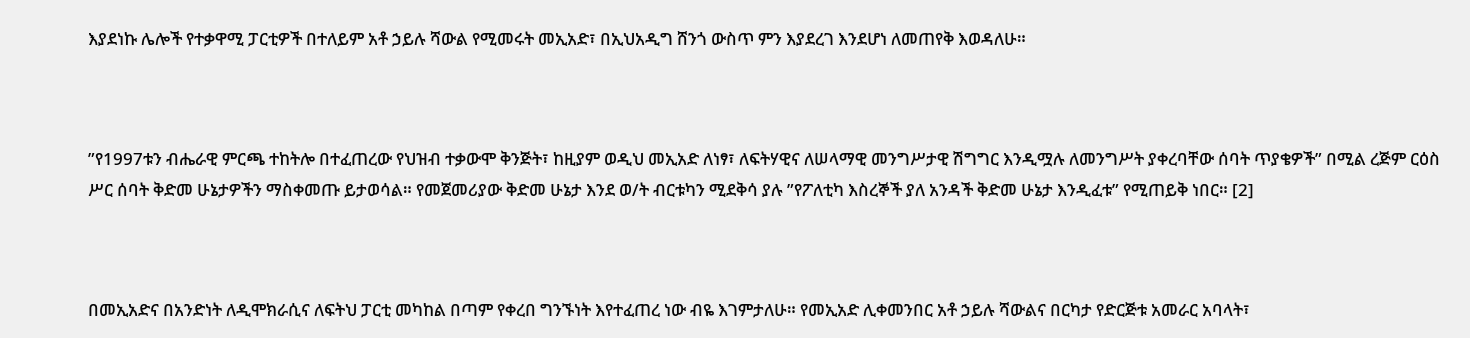እያደነኩ ሌሎች የተቃዋሚ ፓርቲዎች በተለይም አቶ ኃይሉ ሻውል የሚመሩት መኢአድ፣ በኢህአዲግ ሸንጎ ውስጥ ምን እያደረገ እንደሆነ ለመጠየቅ እወዳለሁ።



”የ1997ቱን ብሔራዊ ምርጫ ተከትሎ በተፈጠረው የህዝብ ተቃውሞ ቅንጅት፣ ከዚያም ወዲህ መኢአድ ለነፃ፣ ለፍትሃዊና ለሠላማዊ መንግሥታዊ ሽግግር እንዲሟሉ ለመንግሥት ያቀረባቸው ሰባት ጥያቄዎች” በሚል ረጅም ርዕስ ሥር ሰባት ቅድመ ሁኔታዎችን ማስቀመጡ ይታወሳል። የመጀመሪያው ቅድመ ሁኔታ እንደ ወ/ት ብርቱካን ሚደቅሳ ያሉ ”የፖለቲካ እስረኞች ያለ አንዳች ቅድመ ሁኔታ እንዲፈቱ” የሚጠይቅ ነበር። [2]



በመኢአድና በአንድነት ለዲሞክራሲና ለፍትህ ፓርቲ መካከል በጣም የቀረበ ግንኙነት እየተፈጠረ ነው ብዬ እገምታለሁ። የመኢአድ ሊቀመንበር አቶ ኃይሉ ሻውልና በርካታ የድርጅቱ አመራር አባላት፣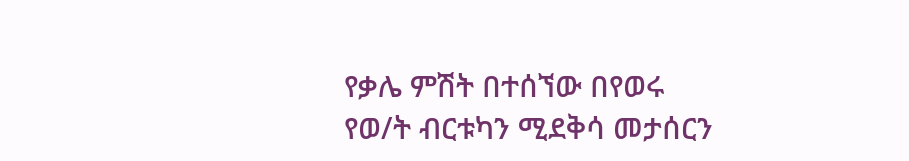የቃሌ ምሽት በተሰኘው በየወሩ የወ/ት ብርቱካን ሚደቅሳ መታሰርን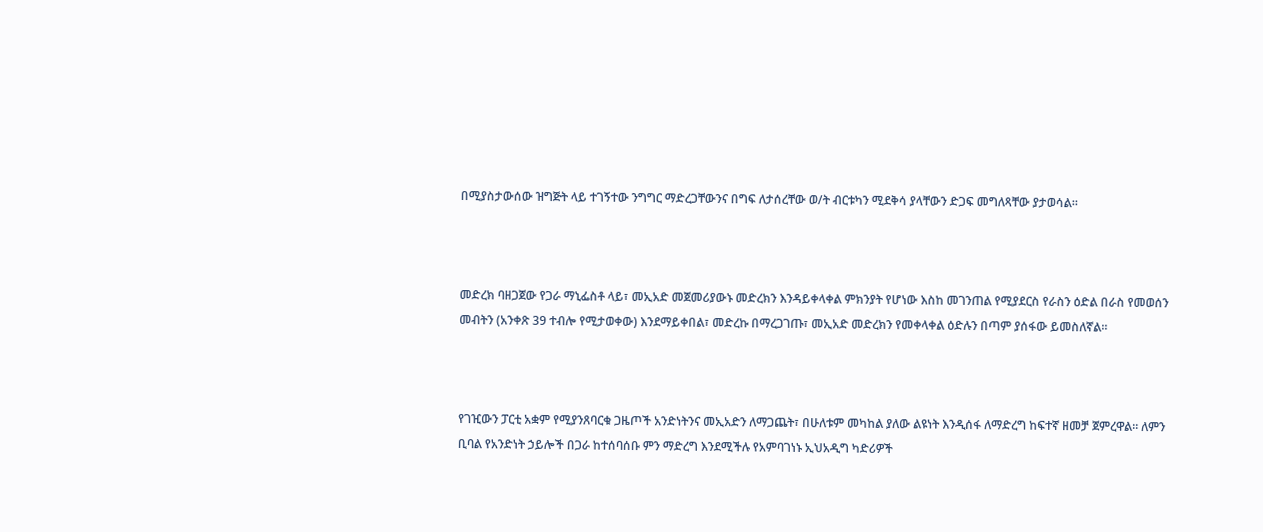በሚያስታውሰው ዝግጅት ላይ ተገኝተው ንግግር ማድረጋቸውንና በግፍ ለታሰረቸው ወ/ት ብርቱካን ሚደቅሳ ያላቸውን ድጋፍ መግለጻቸው ያታወሳል።



መድረክ ባዘጋጀው የጋራ ማኒፌስቶ ላይ፣ መኢአድ መጀመሪያውኑ መድረክን እንዳይቀላቀል ምክንያት የሆነው እስከ መገንጠል የሚያደርስ የራስን ዕድል በራስ የመወሰን መብትን (አንቀጽ 39 ተብሎ የሚታወቀው) እንደማይቀበል፣ መድረኩ በማረጋገጡ፣ መኢአድ መድረክን የመቀላቀል ዕድሉን በጣም ያሰፋው ይመስለኛል።



የገዢውን ፓርቲ አቋም የሚያንጸባርቁ ጋዜጦች አንድነትንና መኢአድን ለማጋጨት፣ በሁለቱም መካከል ያለው ልዩነት እንዲሰፋ ለማድረግ ከፍተኛ ዘመቻ ጀምረዋል። ለምን ቢባል የአንድነት ኃይሎች በጋራ ከተሰባሰቡ ምን ማድረግ እንደሚችሉ የአምባገነኑ ኢህአዲግ ካድሪዎች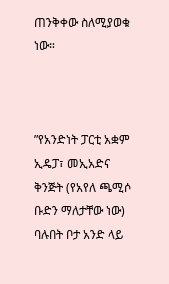ጠንቅቀው ስለሚያወቁ ነው።



”የአንድነት ፓርቲ አቋም ኢዴፓ፣ መኢአድና ቅንጅት (የአየለ ጫሚሶ ቡድን ማለታቸው ነው) ባሉበት ቦታ አንድ ላይ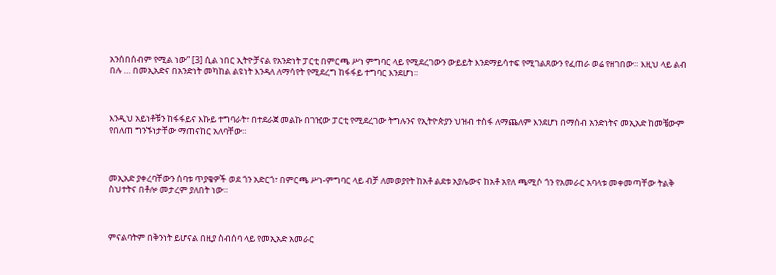አንሰበሰብም የሚል ነው” [3] ሲል ነበር ኢትዮቻናል የአንድነት ፓርቲ በምርጫ ሥነ ምግባር ላይ የሚደረገውን ውይይት እንደማይሳተፍ የሚገልጸውን የፈጠራ ወሬ የዘገበው። እዚህ ላይ ልብ በሉ … በመኢአድና በአንድነት መካከል ልዩነት እንዳለ ለማሳየት የሚደረግ ከፋፋይ ተግባር እንደሆነ።



እንዲህ አይነቶቹን ከፋፋይና እኩይ ተግባራት፣ በተደራጀ መልኩ በገዢው ፓርቲ የሚደረገው ትግሉንና የኢትዮጵያን ህዝብ ተስፋ ለማጨለም እንደሆነ በማሰብ አንድነትና መኢአድ ከመቼውም የበለጠ ግንኙነታቸው ማጠናከር አለባቸው።



መኢአድ ያቀረባቸውን ሰባቱ ጥያቄዎች ወደ ጎን አድርጎ፣ በምርጫ ሥነ-ምግባር ላይ ብቻ ለመወያየት ከአቶ ልደቱ አያሌውና ከአቶ አየለ ጫሚሶ ጎን የአመራር አባላቱ መቀመጣቸው ትልቅ ስህተትና በቶሎ መታረም ያለበት ነው።



ምናልባትም በቅንነት ይሆናል በዚያ ስብሰባ ላይ የመኢአድ አመራር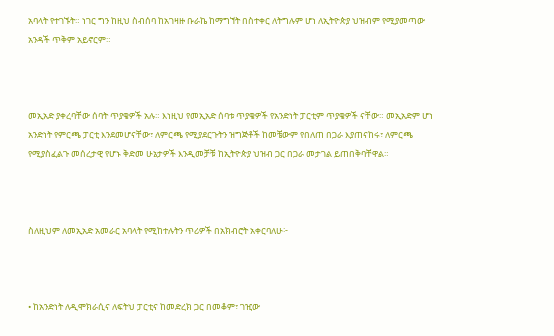አባላት የተገኙት። ነገር ግን ከዚህ ስብሰባ ከአገዛዙ ቡራኬ ከማግኘት በስተቀር ለትግሉም ሆነ ለኢትዮጵያ ህዝብም የሚያመጣው አንዳች ጥቅም አይኖርም።



መኢአድ ያቀረባቸው ሰባት ጥያቄዎች አሉ። እነዚህ የመኢአድ ሰባቱ ጥያቄዎች የአንድነት ፓርቲም ጥያቄዎች ናቸው። መኢአድም ሆነ አንድነት የምርጫ ፓርቲ እንደመሆናቸው፣ ለምርጫ የሚያደርጉትን ዝግጅቶች ከመቼውም የበለጠ በጋራ እያጠናከሩ፣ ለምርጫ የሚያስፈልጉ መሰረታዊ የሆኑ ቅድመ ሁኔታዎች እንዲመቻቹ ከኢትዮጵያ ህዝብ ጋር በጋራ መታገል ይጠበቅባቸዋል።



ስለዚህም ለመኢአድ አመራር አባላት የሚከተሉትን ጥሪዎች በአክብሮት አቀርባለሁ፦



• ከአንድነት ለዲሞክራሲና ለፍትህ ፓርቲና ከመድረክ ጋር በመቆም፣ ገዢው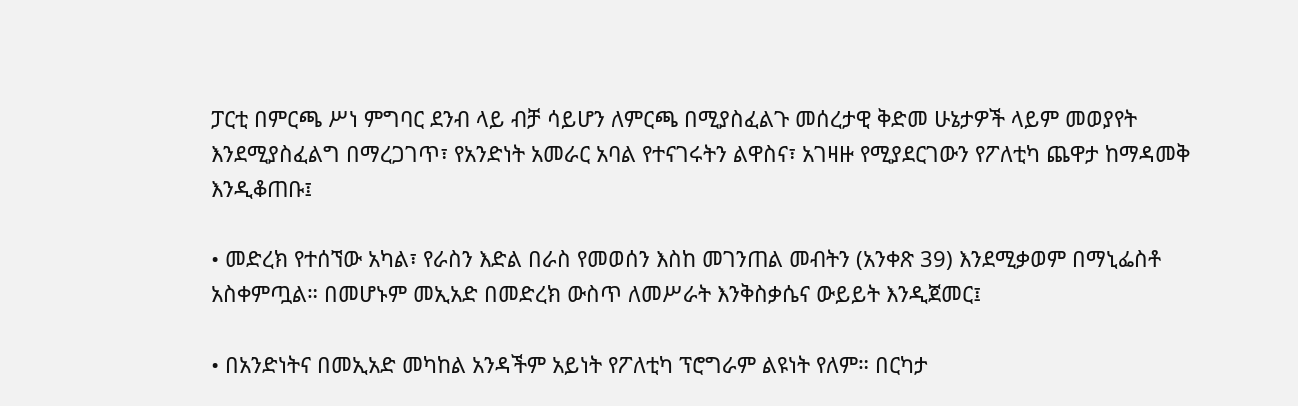ፓርቲ በምርጫ ሥነ ምግባር ደንብ ላይ ብቻ ሳይሆን ለምርጫ በሚያስፈልጉ መሰረታዊ ቅድመ ሁኔታዎች ላይም መወያየት እንደሚያስፈልግ በማረጋገጥ፣ የአንድነት አመራር አባል የተናገሩትን ልዋስና፣ አገዛዙ የሚያደርገውን የፖለቲካ ጨዋታ ከማዳመቅ እንዲቆጠቡ፤

• መድረክ የተሰኘው አካል፣ የራስን እድል በራስ የመወሰን እስከ መገንጠል መብትን (አንቀጽ 39) እንደሚቃወም በማኒፌስቶ አስቀምጧል። በመሆኑም መኢአድ በመድረክ ውስጥ ለመሥራት እንቅስቃሴና ውይይት እንዲጀመር፤

• በአንድነትና በመኢአድ መካከል አንዳችም አይነት የፖለቲካ ፕሮግራም ልዩነት የለም። በርካታ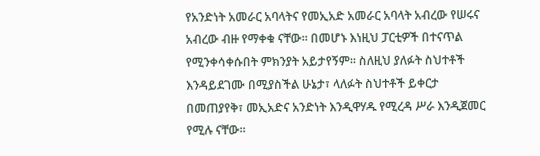የአንድነት አመራር አባላትና የመኢአድ አመራር አባላት አብረው የሠሩና አብረው ብዙ የማቀቁ ናቸው። በመሆኑ እነዚህ ፓርቲዎች በተናጥል የሚንቀሳቀሱበት ምክንያት አይታየኝም። ስለዚህ ያለፉት ስህተቶች እንዳይደገሙ በሚያስችል ሁኔታ፣ ላለፉት ስህተቶች ይቀርታ በመጠያየቅ፣ መኢአድና አንድነት እንዲዋሃዱ የሚረዳ ሥራ እንዲጀመር የሚሉ ናቸው።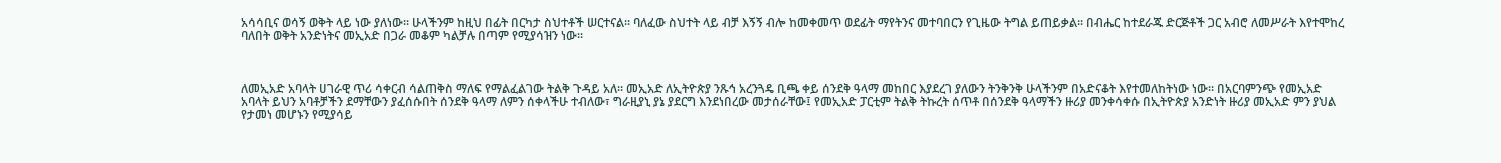አሳሳቢና ወሳኝ ወቅት ላይ ነው ያለነው። ሁላችንም ከዚህ በፊት በርካታ ስህተቶች ሠርተናል። ባለፈው ስህተት ላይ ብቻ እኝኝ ብሎ ከመቀመጥ ወደፊት ማየትንና መተባበርን የጊዜው ትግል ይጠይቃል። በብሔር ከተደራጁ ድርጅቶች ጋር አብሮ ለመሥራት እየተሞከረ ባለበት ወቅት አንድነትና መኢአድ በጋራ መቆም ካልቻሉ በጣም የሚያሳዝን ነው።



ለመኢአድ አባላት ሀገራዊ ጥሪ ሳቀርብ ሳልጠቅስ ማለፍ የማልፈልገው ትልቅ ጉዳይ አለ። መኢአድ ለኢትዮጵያ ንጹኅ አረንጓዴ ቢጫ ቀይ ሰንደቅ ዓላማ መከበር እያደረገ ያለውን ትንቅንቅ ሁላችንም በአድናቆት እየተመለከትነው ነው። በአርባምንጭ የመኢአድ አባላት ይህን አባቶቻችን ደማቸውን ያፈሰሱበት ሰንደቅ ዓላማ ለምን ሰቀላችሁ ተብለው፣ ግራዚያኒ ያኔ ያደርግ እንደነበረው መታሰራቸው፤ የመኢአድ ፓርቲም ትልቅ ትኩረት ሰጥቶ በሰንደቅ ዓላማችን ዙሪያ መንቀሳቀሱ በኢትዮጵያ አንድነት ዙሪያ መኢአድ ምን ያህል የታመነ መሆኑን የሚያሳይ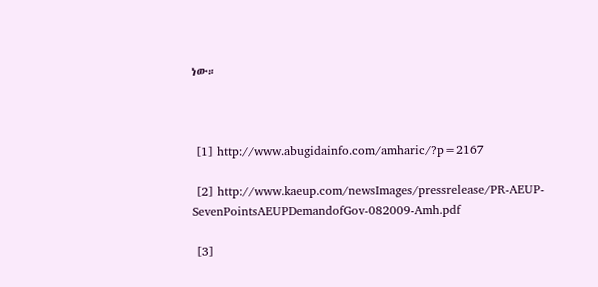ነው።



 [1] http://www.abugidainfo.com/amharic/?p=2167

 [2] http://www.kaeup.com/newsImages/pressrelease/PR-AEUP-SevenPointsAEUPDemandofGov-082009-Amh.pdf

 [3]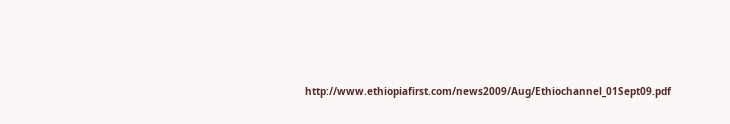http://www.ethiopiafirst.com/news2009/Aug/Ethiochannel_01Sept09.pdf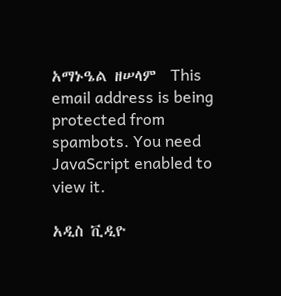አማኑዔል ዘሠላም  This email address is being protected from spambots. You need JavaScript enabled to view it.

አዲስ ቪዲዮ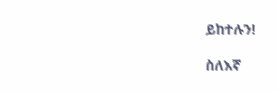ይከተሉን!

ስለእኛ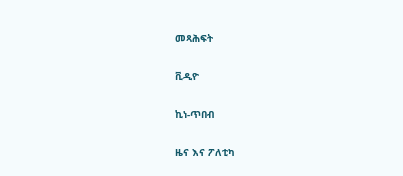መጻሕፍት

ቪዲዮ

ኪነ-ጥበብ

ዜና እና ፖለቲካ